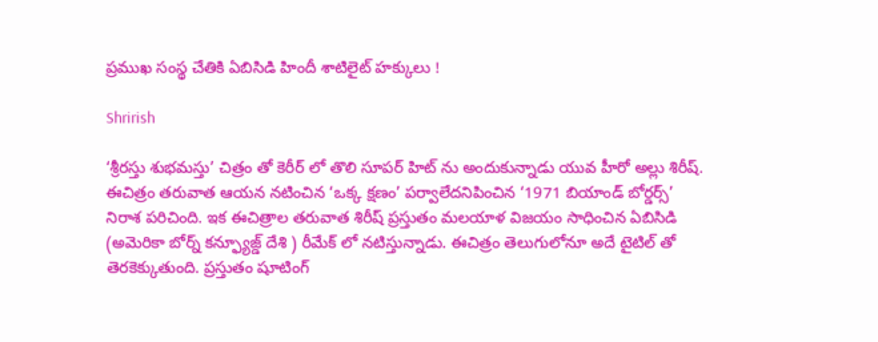ప్రముఖ సంస్థ చేతికి ఏబిసిడి హిందీ శాటిలైట్ హక్కులు !

Shrirish

‘శ్రీరస్తు శుభమస్తు’ చిత్రం తో కెరీర్ లో తొలి సూపర్ హిట్ ను అందుకున్నాడు యువ హీరో అల్లు శిరీష్. ఈచిత్రం తరువాత ఆయన నటించిన ‘ఒక్క క్షణం’ పర్వాలేదనిపించిన ‘1971 బియాండ్ బోర్డర్స్’ నిరాశ పరిచింది. ఇక ఈచిత్రాల తరువాత శిరీష్ ప్రస్తుతం మలయాళ విజయం సాధించిన ఏబిసిడి (అమెరికా బోర్న్ కన్ఫ్యూజ్డ్ దేశి ) రీమేక్ లో నటిస్తున్నాడు. ఈచిత్రం తెలుగులోనూ అదే టైటిల్ తో తెరకెక్కుతుంది. ప్రస్తుతం షూటింగ్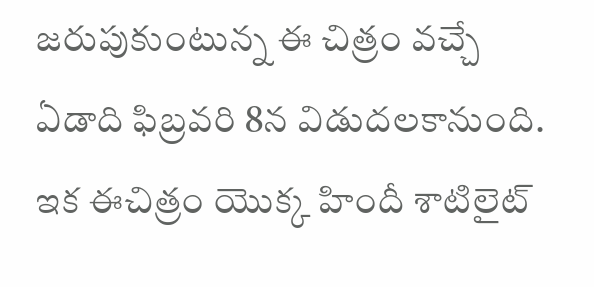జరుపుకుంటున్న ఈ చిత్రం వచ్చే ఏడాది ఫిబ్రవరి 8న విడుదలకానుంది. ఇక ఈచిత్రం యొక్క హిందీ శాటిలైట్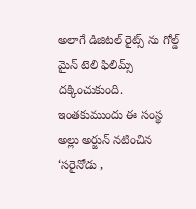అలాగే డిజిటల్ రైట్స్ ను గోల్డ్ మైన్ టెలి ఫిలిమ్స్ దక్కించుకుంది. ఇంతకుముందు ఈ సంస్థ అల్లు అర్జున్ నటించిన ‘సరైనోడు ,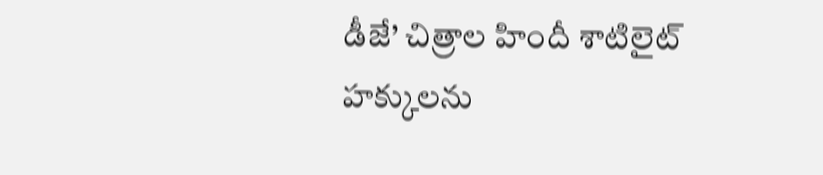డీజే’ చిత్రాల హిందీ శాటిలైట్ హక్కులను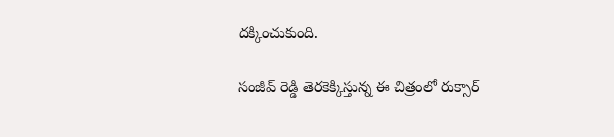దక్కించుకుంది.

సంజీవ్ రెడ్డి తెరకెక్కిస్తున్న ఈ చిత్రంలో రుక్సార్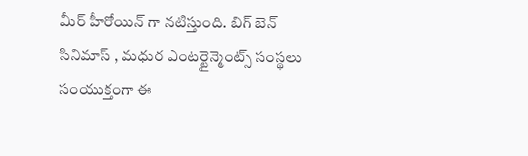మీర్ హీరోయిన్ గా నటిస్తుంది. బిగ్ బెన్ సినిమాస్ , మధుర ఎంటర్టైన్మెంట్స్ సంస్థలు సంయుక్తంగా ఈ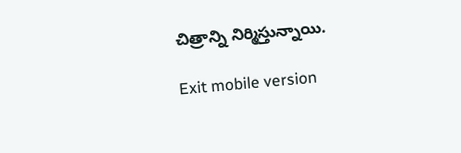చిత్రాన్ని నిర్మిస్తున్నాయి.

Exit mobile version